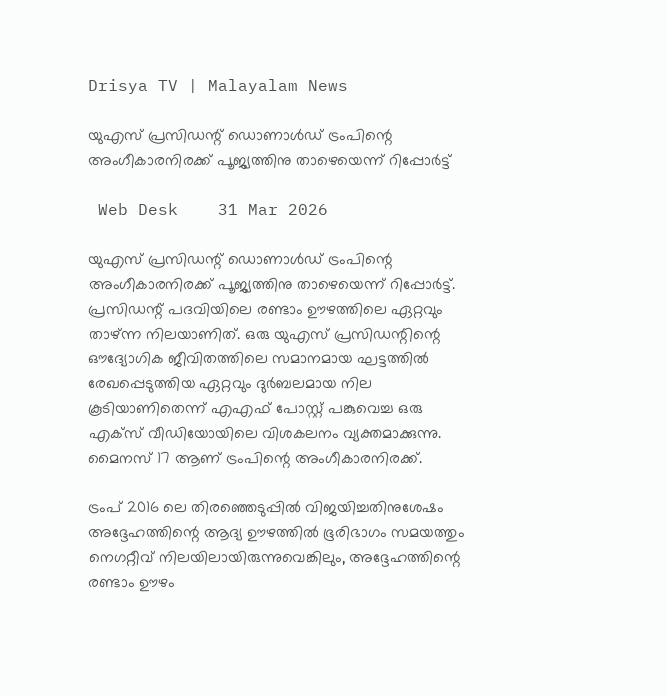Drisya TV | Malayalam News

യുഎസ് പ്രസിഡന്റ് ഡൊണാൾഡ് ട്രംപിന്റെ അംഗീകാരനിരക്ക് പൂജ്യത്തിനു താഴെയെന്ന് റിപ്പോർട്ട്

 Web Desk    31 Mar 2026

യുഎസ് പ്രസിഡന്റ് ഡൊണാൾഡ് ട്രംപിന്റെ അംഗീകാരനിരക്ക് പൂജ്യത്തിനു താഴെയെന്ന് റിപ്പോർട്ട്. പ്രസിഡന്റ് പദവിയിലെ രണ്ടാം ഊഴത്തിലെ ഏറ്റവും താഴ്ന്ന നിലയാണിത്. ഒരു യുഎസ് പ്രസിഡന്റിന്റെ ഔദ്യോഗിക ജീവിതത്തിലെ സമാനമായ ഘട്ടത്തിൽ രേഖപ്പെടുത്തിയ ഏറ്റവും ദുർബലമായ നില കൂടിയാണിതെന്ന് എഎഫ് പോസ്റ്റ് പങ്കുവെച്ച ഒരു എക്സ് വീഡിയോയിലെ വിശകലനം വ്യക്തമാക്കുന്നു. മൈനസ് 17 ആണ് ട്രംപിന്റെ അംഗീകാരനിരക്ക്.

ട്രംപ് 2016 ലെ തിരഞ്ഞെടുപ്പിൽ വിജയിച്ചതിനുശേഷം അദ്ദേഹത്തിന്റെ ആദ്യ ഊഴത്തിൽ ഭൂരിഭാഗം സമയത്തും നെഗറ്റീവ് നിലയിലായിരുന്നുവെങ്കിലും, അദ്ദേഹത്തിന്റെ രണ്ടാം ഊഴം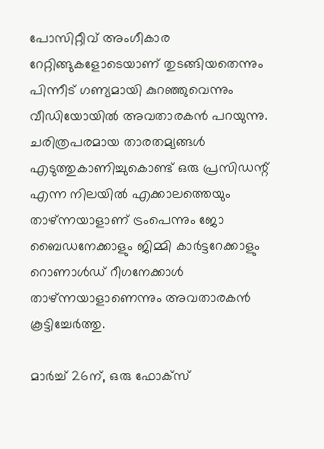പോസിറ്റീവ് അംഗീകാര റേറ്റിങ്ങുകളോടെയാണ് തുടങ്ങിയതെന്നും പിന്നീട് ഗണ്യമായി കുറഞ്ഞുവെന്നും വീഡിയോയിൽ അവതാരകൻ പറയുന്നു. ചരിത്രപരമായ താരതമ്യങ്ങൾ എടുത്തുകാണിച്ചുകൊണ്ട് ഒരു പ്രസിഡന്റ് എന്ന നിലയിൽ എക്കാലത്തെയും താഴ്ന്നയാളാണ് ട്രംപെന്നും ജോ ബൈഡനേക്കാളും ജിമ്മി കാർട്ടറേക്കാളും റൊണാൾഡ് റീഗനേക്കാൾ താഴ്ന്നയാളാണെന്നും അവതാരകൻ കൂട്ടിച്ചേർത്തു.

മാർച്ച് 26ന്, ഒരു ഫോക്സ്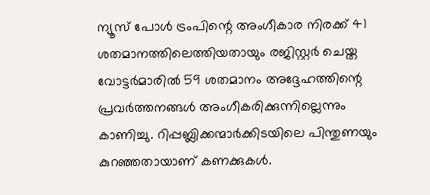ന്യൂസ് പോൾ ട്രംപിന്റെ അംഗീകാര നിരക്ക് 41 ശതമാനത്തിലെത്തിയതായും രജിസ്റ്റർ ചെയ്ത വോട്ടർമാരിൽ 59 ശതമാനം അദ്ദേഹത്തിന്റെ പ്രവർത്തനങ്ങൾ അംഗീകരിക്കുന്നില്ലെന്നും കാണിച്ചു. റിപ്പബ്ലിക്കന്മാർക്കിടയിലെ പിന്തുണയും കുറഞ്ഞതായാണ് കണക്കുകൾ.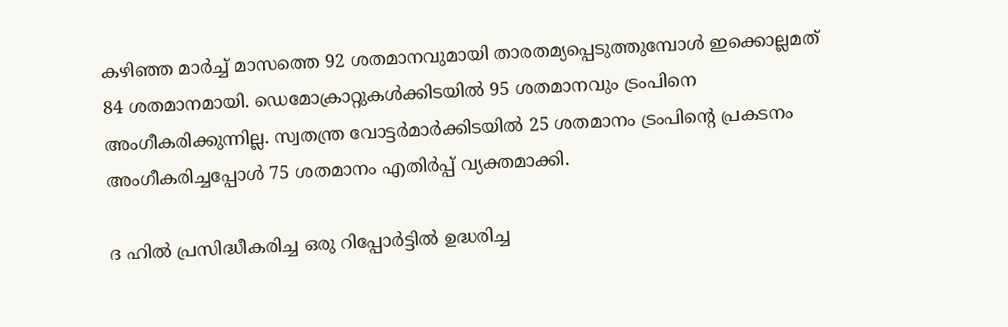കഴിഞ്ഞ മാർച്ച് മാസത്തെ 92 ശതമാനവുമായി താരതമ്യപ്പെടുത്തുമ്പോൾ ഇക്കൊല്ലമത് 84 ശതമാനമായി. ഡെമോക്രാറ്റുകൾക്കിടയിൽ 95 ശതമാനവും ട്രംപിനെ അംഗീകരിക്കുന്നില്ല. സ്വതന്ത്ര വോട്ടർമാർക്കിടയിൽ 25 ശതമാനം ട്രംപിന്റെ പ്രകടനം അംഗീകരിച്ചപ്പോൾ 75 ശതമാനം എതിർപ്പ് വ്യക്തമാക്കി.

ദ ഹിൽ പ്രസിദ്ധീകരിച്ച ഒരു റിപ്പോർട്ടിൽ ഉദ്ധരിച്ച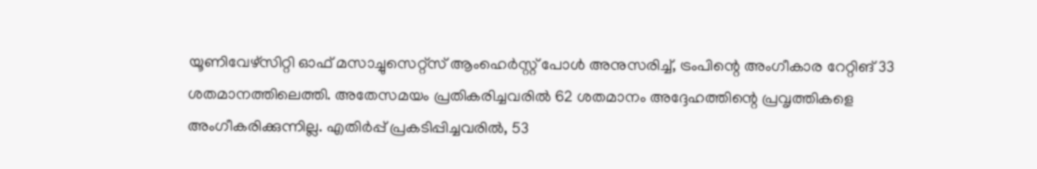യൂണിവേഴ്സിറ്റി ഓഫ് മസാച്ചുസെറ്റ്സ് ആംഹെർസ്റ്റ് പോൾ അനുസരിച്ച്, ട്രംപിന്റെ അംഗീകാര റേറ്റിങ് 33 ശതമാനത്തിലെത്തി. അതേസമയം പ്രതികരിച്ചവരിൽ 62 ശതമാനം അദ്ദേഹത്തിന്റെ പ്രവൃത്തികളെ അംഗീകരിക്കുന്നില്ല. എതിർപ്പ് പ്രകടിപ്പിച്ചവരിൽ, 53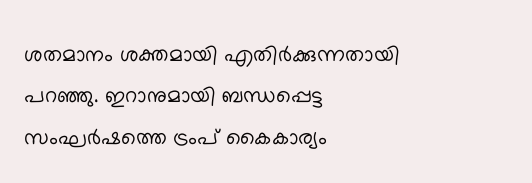ശതമാനം ശക്തമായി എതിർക്കുന്നതായി പറഞ്ഞു. ഇറാനുമായി ബന്ധപ്പെട്ട സംഘർഷത്തെ ട്രംപ് കൈകാര്യം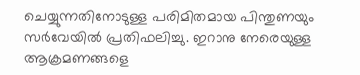ചെയ്യുന്നതിനോടുള്ള പരിമിതമായ പിന്തുണയും സർവേയിൽ പ്രതിഫലിച്ചു. ഇറാനു നേരെയുള്ള ആക്രമണങ്ങളെ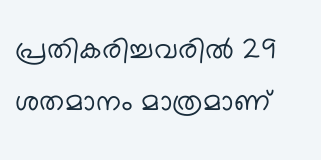പ്രതികരിച്ചവരിൽ 29 ശതമാനം മാത്രമാണ്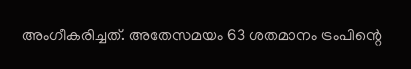അംഗീകരിച്ചത്. അതേസമയം 63 ശതമാനം ട്രംപിന്റെ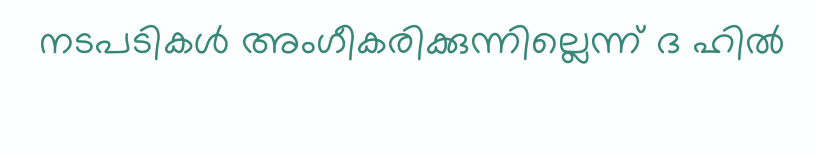നടപടികൾ അംഗീകരിക്കുന്നില്ലെന്ന് ദ ഹിൽ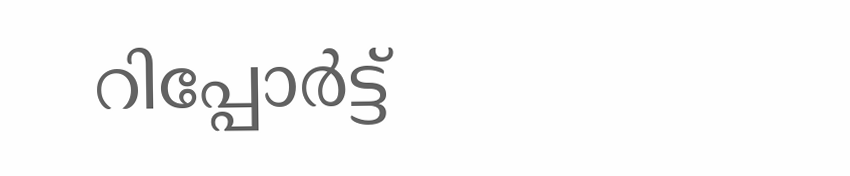റിപ്പോർട്ട്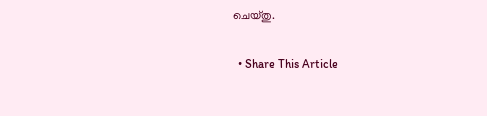ചെയ്തു.

  • Share This Article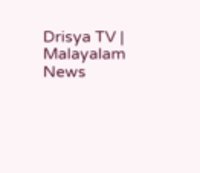Drisya TV | Malayalam News